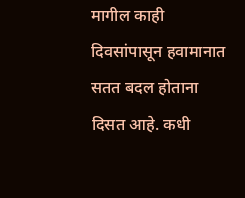मागील काही दिवसांपासून हवामानात सतत बदल होताना दिसत आहे. कधी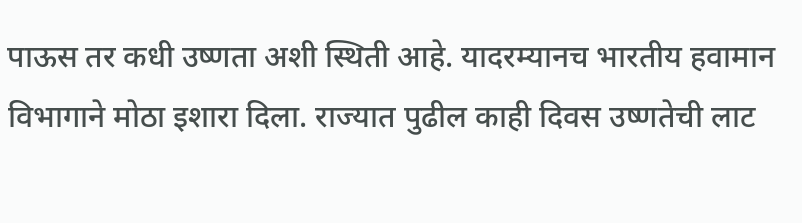पाऊस तर कधी उष्णता अशी स्थिती आहे. यादरम्यानच भारतीय हवामान विभागाने मोठा इशारा दिला. राज्यात पुढील काही दिवस उष्णतेची लाट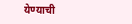येण्याची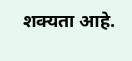शक्यता आहे.